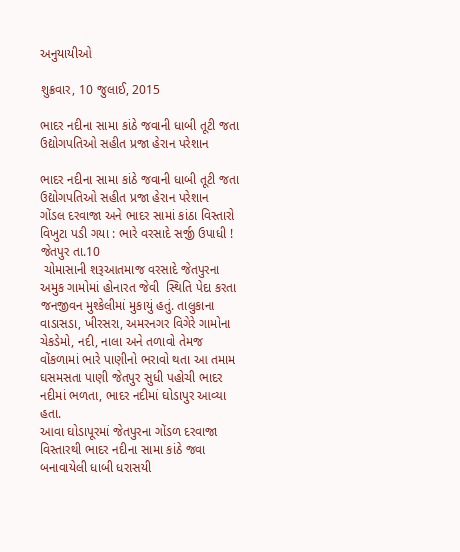અનુયાયીઓ

શુક્રવાર, 10 જુલાઈ, 2015

ભાદર નદીના સામા કાંઠે જવાની ધાબી તૂટી જતા ઉદ્યોગપતિઓ સહીત પ્રજા હેરાન પરેશાન

ભાદર નદીના સામા કાંઠે જવાની ધાબી તૂટી જતા
ઉદ્યોગપતિઓ સહીત પ્રજા હેરાન પરેશાન
ગોંડલ દરવાજા અને ભાદર સામાં કાંઠા વિસ્તારો વિખુટા પડી ગયા : ભારે વરસાદે સર્જી ઉપાધી !
જેતપુર તા.10
 ચોમાસાની શરૂઆતમાજ વરસાદે જેતપુરના અમુક ગામોમાં હોનારત જેવી  સ્થિતિ પેદા કરતા જનજીવન મુશ્કેલીમાં મુકાયું હતું. તાલુકાના વાડાસડા, ખીરસરા, અમરનગર વિગેરે ગામોના ચેકડેમો, નદી, નાલા અને તળાવો તેમજ વોંકળામાં ભારે પાણીનો ભરાવો થતા આ તમામ ઘસમસતા પાણી જેતપુર સુધી પહોચી ભાદર નદીમાં ભળતા, ભાદર નદીમાં ઘોડાપુર આવ્યા હતા.
આવા ઘોડાપૂરમાં જેતપુરના ગોંડળ દરવાજા વિસ્તારથી ભાદર નદીના સામા કાંઠે જવા બનાવાયેલી ધાબી ધરાસયી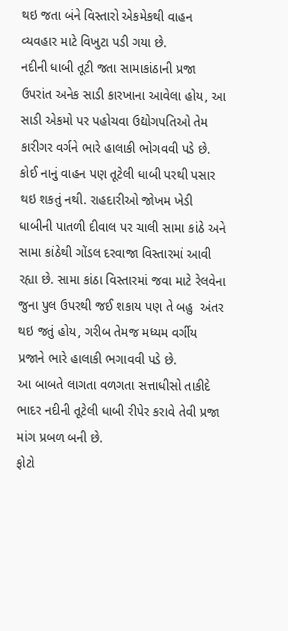થઇ જતા બંને વિસ્તારો એકમેકથી વાહન વ્યવહાર માટે વિખુટા પડી ગયા છે.
નદીની ધાબી તૂટી જતા સામાકાંઠાની પ્રજા ઉપરાંત અનેક સાડી કારખાના આવેલા હોય, આ સાડી એકમો પર પહોચવા ઉદ્યોગપતિઓ તેમ કારીગર વર્ગને ભારે હાલાકી ભોગવવી પડે છે.
કોઈ નાનું વાહન પણ તૂટેલી ધાબી પરથી પસાર થઇ શકતું નથી. રાહદારીઓ જોખમ ખેડી ધાબીની પાતળી દીવાલ પર ચાલી સામા કાંઠે અને સામા કાંઠેથી ગોંડલ દરવાજા વિસ્તારમાં આવી રહ્યા છે. સામા કાંઠા વિસ્તારમાં જવા માટે રેલવેના જુના પુલ ઉપરથી જઈ શકાય પણ તે બહુ  અંતર થઇ જતું હોય, ગરીબ તેમજ મધ્યમ વર્ગીય પ્રજાને ભારે હાલાકી ભગાવવી પડે છે.
આ બાબતે લાગતા વળગતા સત્તાધીસો તાકીદે ભાદર નદીની તૂટેલી ધાબી રીપેર કરાવે તેવી પ્રજા માંગ પ્રબળ બની છે.
ફોટો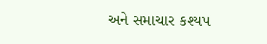અને સમાચાર કશ્યપ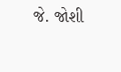જે. જોશી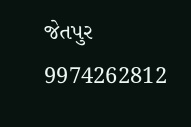જેતપુર 9974262812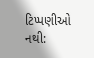ટિપ્પણીઓ નથી: